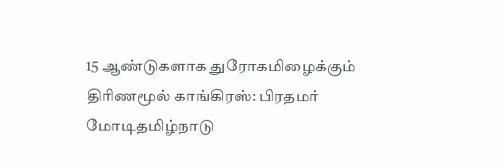15 ஆண்டுகளாக துரோகமிழைக்கும் திரிணமூல் காங்கிரஸ்: பிரதமர் மோடிதமிழ்நாடு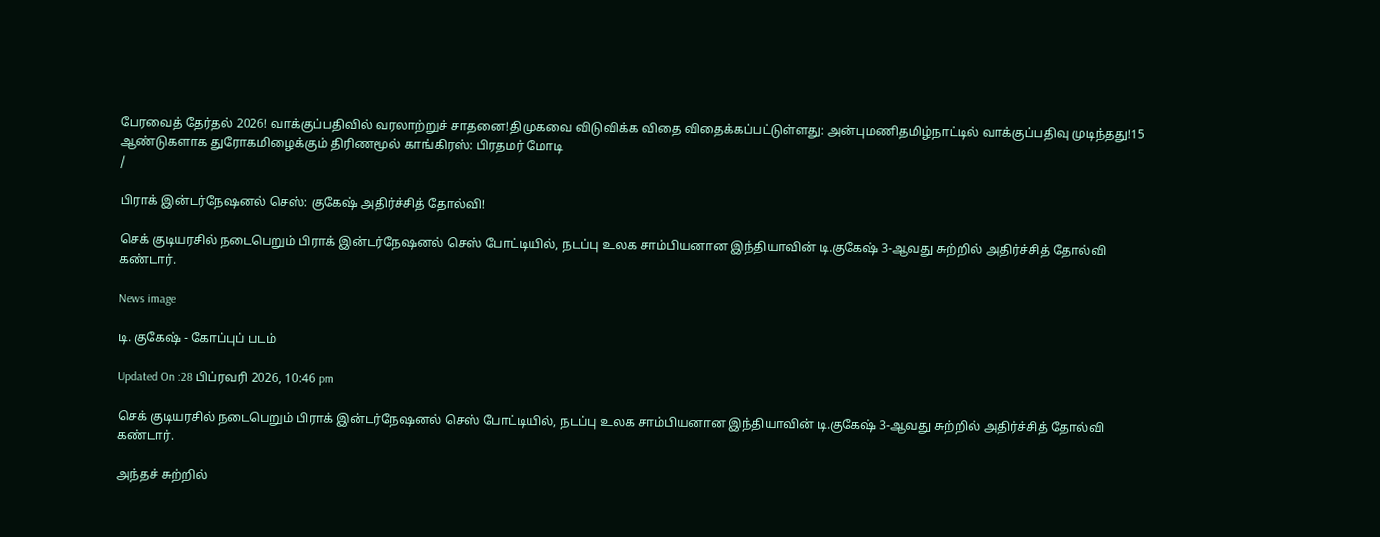பேரவைத் தேர்தல் 2026! வாக்குப்பதிவில் வரலாற்றுச் சாதனை!திமுகவை விடுவிக்க விதை விதைக்கப்பட்டுள்ளது: அன்புமணிதமிழ்நாட்டில் வாக்குப்பதிவு முடிந்தது!15 ஆண்டுகளாக துரோகமிழைக்கும் திரிணமூல் காங்கிரஸ்: பிரதமர் மோடி
/

பிராக் இன்டர்நேஷனல் செஸ்: குகேஷ் அதிர்ச்சித் தோல்வி!

செக் குடியரசில் நடைபெறும் பிராக் இன்டர்நேஷனல் செஸ் போட்டியில், நடப்பு உலக சாம்பியனான இந்தியாவின் டி.குகேஷ் 3-ஆவது சுற்றில் அதிர்ச்சித் தோல்வி கண்டார்.

News image

டி. குகேஷ் - கோப்புப் படம்

Updated On :28 பிப்ரவரி 2026, 10:46 pm

செக் குடியரசில் நடைபெறும் பிராக் இன்டர்நேஷனல் செஸ் போட்டியில், நடப்பு உலக சாம்பியனான இந்தியாவின் டி.குகேஷ் 3-ஆவது சுற்றில் அதிர்ச்சித் தோல்வி கண்டார்.

அந்தச் சுற்றில்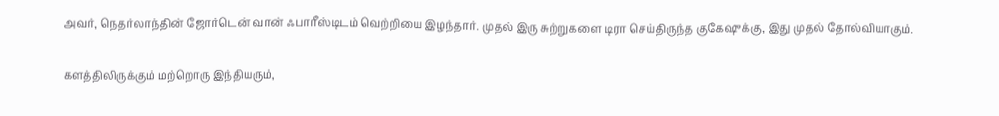அவர், நெதர்லாந்தின் ஜோர்டென் வான் ஃபாரீஸ்டிடம் வெற்றியை இழந்தார். முதல் இரு சுற்றுகளை டிரா செய்திருந்த குகேஷுக்கு, இது முதல் தோல்வியாகும்.

களத்திலிருக்கும் மற்றொரு இந்தியரும்,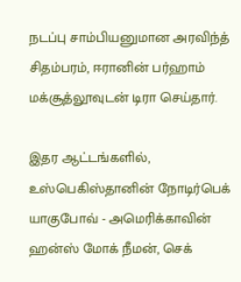நடப்பு சாம்பியனுமான அரவிந்த் சிதம்பரம், ஈரானின் பர்ஹாம் மக்சூத்லூவுடன் டிரா செய்தார்.

இதர ஆட்டங்களில், உஸ்பெகிஸ்தானின் நோடிர்பெக் யாகுபோவ் - அமெரிக்காவின் ஹன்ஸ் மோக் நீமன், செக்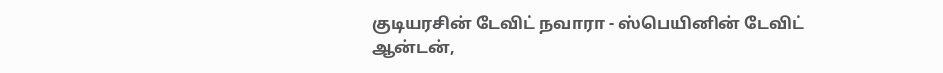குடியரசின் டேவிட் நவாரா - ஸ்பெயினின் டேவிட் ஆன்டன்,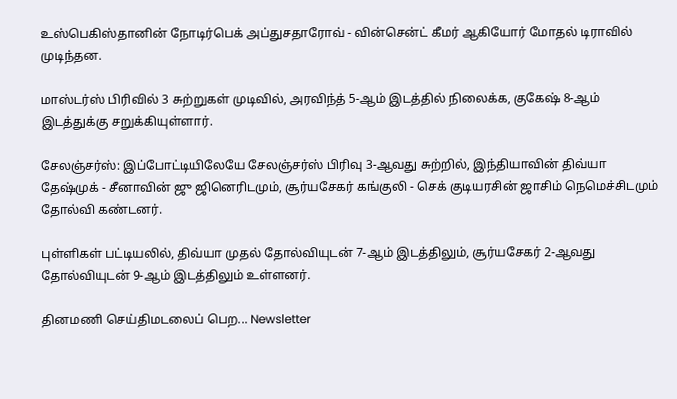உஸ்பெகிஸ்தானின் நோடிர்பெக் அப்துசதாரோவ் - வின்சென்ட் கீமர் ஆகியோர் மோதல் டிராவில் முடிந்தன.

மாஸ்டர்ஸ் பிரிவில் 3 சுற்றுகள் முடிவில், அரவிந்த் 5-ஆம் இடத்தில் நிலைக்க, குகேஷ் 8-ஆம் இடத்துக்கு சறுக்கியுள்ளார்.

சேலஞ்சர்ஸ்: இப்போட்டியிலேயே சேலஞ்சர்ஸ் பிரிவு 3-ஆவது சுற்றில், இந்தியாவின் திவ்யா தேஷ்முக் - சீனாவின் ஜு ஜினெரிடமும், சூர்யசேகர் கங்குலி - செக் குடியரசின் ஜாசிம் நெமெச்சிடமும் தோல்வி கண்டனர்.

புள்ளிகள் பட்டியலில், திவ்யா முதல் தோல்வியுடன் 7-ஆம் இடத்திலும், சூர்யசேகர் 2-ஆவது தோல்வியுடன் 9-ஆம் இடத்திலும் உள்ளனர்.

தினமணி செய்திமடலைப் பெற... Newsletter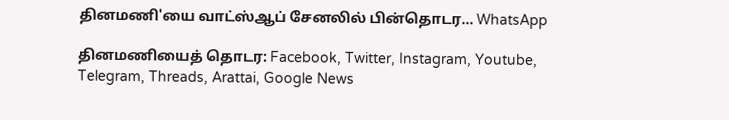தினமணி'யை வாட்ஸ்ஆப் சேனலில் பின்தொடர... WhatsApp

தினமணியைத் தொடர: Facebook, Twitter, Instagram, Youtube, Telegram, Threads, Arattai, Google News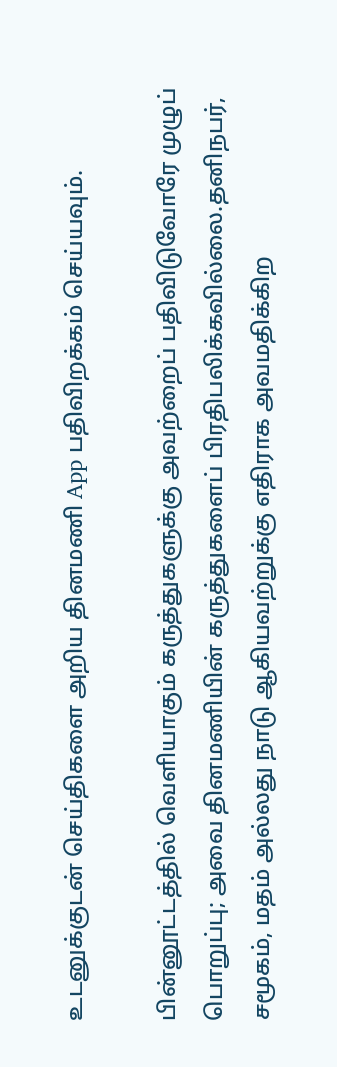உடனுக்குடன் செய்திகளை அறிய தினமணி App பதிவிறக்கம் செய்யவும்.

பின்னூட்டத்தில் வெளியாகும் கருத்துகளுக்கு அவற்றைப் பதிவிடுவோரே முழுப் பொறுப்பு; அவை தினமணியின் கருத்துகளைப் பிரதிபலிக்கவில்லை.தனிநபர், சமூகம், மதம் அல்லது நாடு ஆகியவற்றுக்கு எதிராக அவமதிக்கிற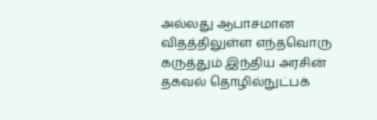அல்லது ஆபாசமான விதத்திலுள்ள எந்தவொரு கருத்தும் இந்திய அரசின் தகவல் தொழில்நுட்பக்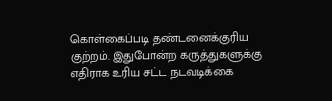கொள்கைப்படி தண்டனைக்குரிய குற்றம். இதுபோன்ற கருத்துகளுக்கு எதிராக உரிய சட்ட நடவடிக்கை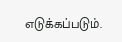எடுக்கப்படும்.